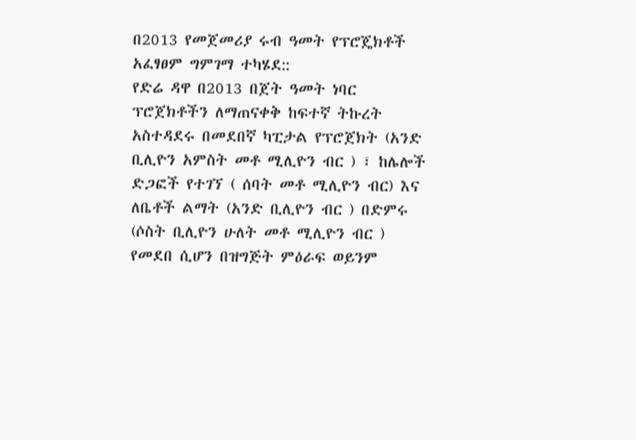በ2013 የመጀመሪያ ሩብ ዓመት የፕሮጄክቶች አፈፃፀም ግምገማ ተካሄደ::
የድሬ ዳዋ በ2013 በጀት ዓመት ነባር ፕሮጀክቶችን ለማጠናቀቅ ከፍተኛ ትኩረት አስተዳደሩ በመደበኛ ካፒታል የፕሮጀክት (አንድ ቢሊዮን አምስት መቶ ሚሊዮን ብር ) ፣ ከሌሎች ድጋፎች የተገኘ ( ሰባት መቶ ሚሊዮን ብር) እና ለቤቶች ልማት (አንድ ቢሊዮን ብር ) በድምሩ (ሶስት ቢሊዮን ሁለት መቶ ሚሊዮን ብር ) የመደበ ሲሆን በዝግጅት ምዕራፍ ወይንም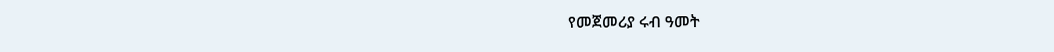የመጀመሪያ ሩብ ዓመት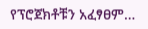የፕሮጀክቶቹን አፈፃፀም…